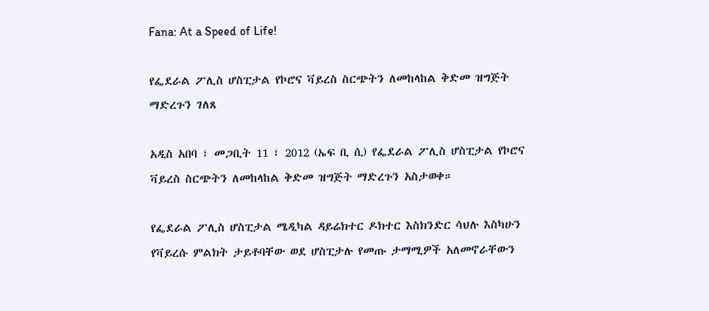Fana: At a Speed of Life!

የፌደራል ፖሊስ ሆስፒታል የኮሮና ቫይረስ ስርጭትን ለመከላከል ቅድመ ዝግጅት ማድረጉን ገለጸ

አዲስ አበባ ፣ መጋቢት 11 ፣ 2012 (ኤፍ ቢ ሲ) የፌደራል ፖሊስ ሆስፒታል የኮሮና ቫይረስ ስርጭትን ለመከላከል ቅድመ ዝግጅት ማድረጉን አስታወቀ።

የፌደራል ፖሊስ ሆስፒታል ሜዲካል ዳይሬክተር ዶክተር እስክንድር ሳህሉ እስካሁን የቫይረሱ ምልክት ታይቶባቸው ወደ ሆስፒታሉ የመጡ ታማሚዎች አለመኖራቸውን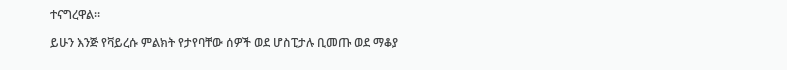ተናግረዋል።

ይሁን እንጅ የቫይረሱ ምልክት የታየባቸው ሰዎች ወደ ሆስፒታሉ ቢመጡ ወደ ማቆያ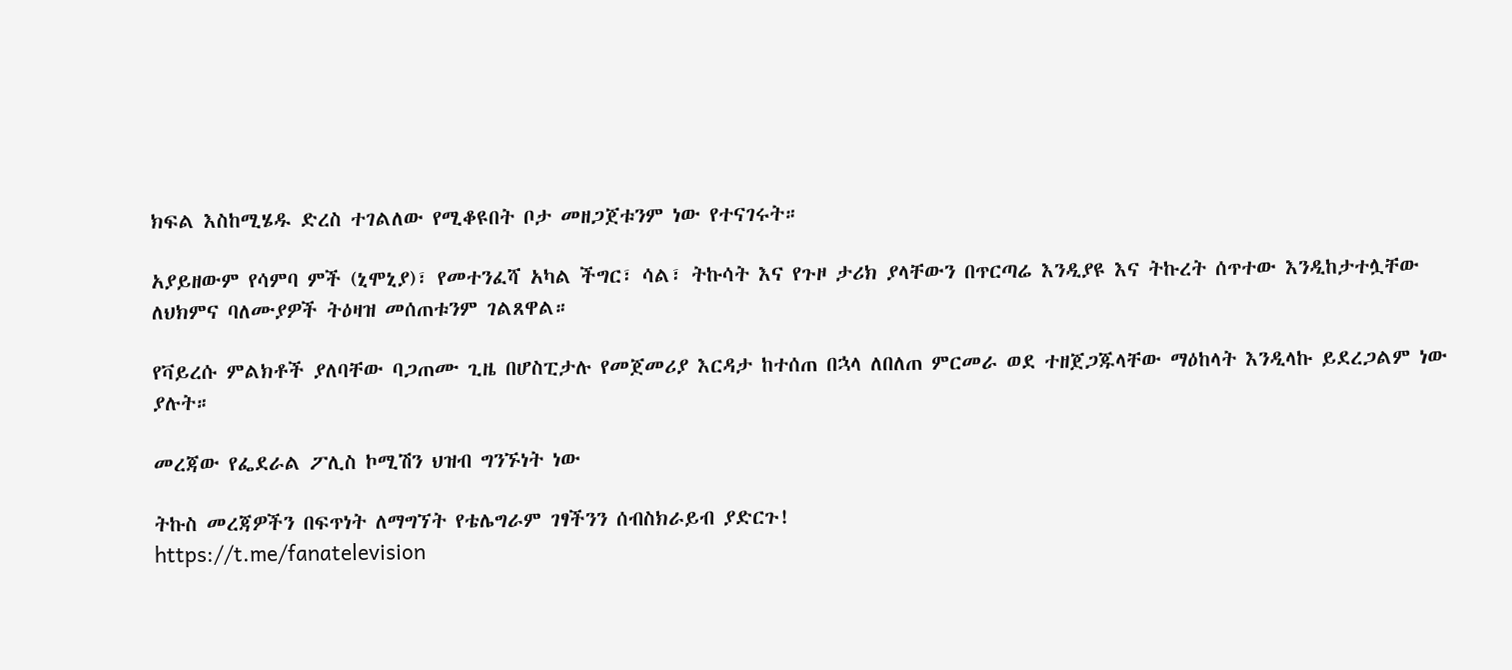ክፍል እስከሚሄዱ ድረስ ተገልለው የሚቆዩበት ቦታ መዘጋጀቱንም ነው የተናገሩት።

አያይዘውም የሳምባ ምች (ኒሞኒያ)፣ የመተንፈሻ አካል ችግር፣ ሳል፣ ትኩሳት እና የጉዞ ታሪክ ያላቸውን በጥርጣሬ እንዲያዩ እና ትኩረት ሰጥተው እንዲከታተሏቸው ለህክምና ባለሙያዎች ትዕዛዝ መሰጠቱንም ገልጸዋል።

የቫይረሱ ምልክቶች ያለባቸው ባጋጠሙ ጊዜ በሆስፒታሉ የመጀመሪያ እርዳታ ከተሰጠ በኋላ ለበለጠ ምርመራ ወደ ተዘጀጋጁላቸው ማዕከላት እንዲላኩ ይደረጋልም ነው ያሉት።

መረጃው የፌደራል ፖሊስ ኮሚሽን ህዝብ ግንኙነት ነው

ትኩስ መረጃዎችን በፍጥነት ለማግኘት የቴሌግራም ገፃችንን ሰብስክራይብ ያድርጉ!
https://t.me/fanatelevision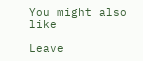You might also like

Leave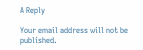A Reply

Your email address will not be published.